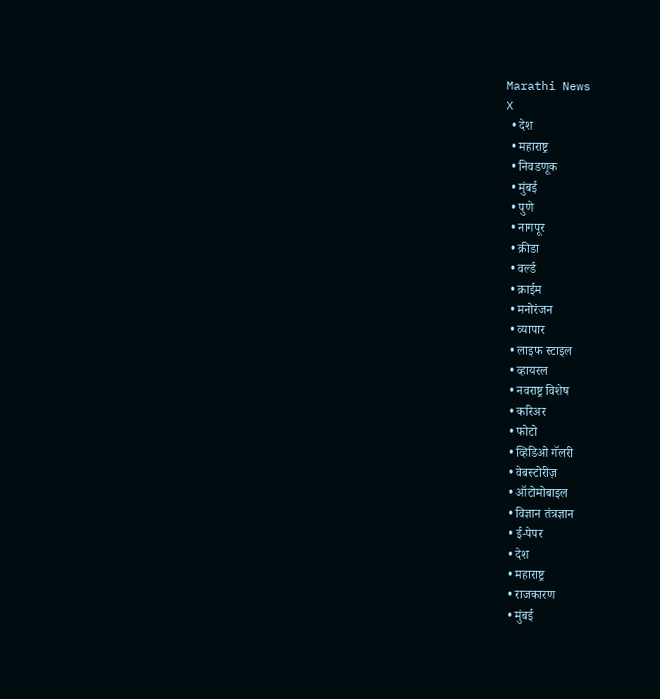Marathi News
X
  • देश
  • महाराष्ट्र
  • निवडणूक
  • मुंबई
  • पुणे
  • नागपूर
  • क्रीडा
  • वर्ल्ड
  • क्राईम
  • मनोरंजन
  • व्यापार
  • लाइफ स्टाइल
  • व्हायरल
  • नवराष्ट्र विशेष
  • करिअर
  • फोटो
  • व्हिडिओ गॅलरी
  • वेबस्टोरीज़
  • ऑटोमोबाइल
  • विज्ञान तंत्रज्ञान
  • ई-पेपर
  • देश
  • महाराष्ट्र
  • राजकारण
  • मुंबई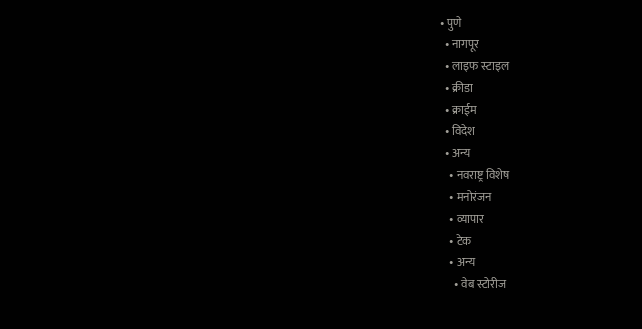• पुणे
  • नागपूर
  • लाइफ स्टाइल
  • क्रीडा
  • क्राईम
  • विदेश
  • अन्य
    • नवराष्ट्र विशेष
    • मनोरंजन
    • व्यापार
    • टेक
    • अन्य
      • वेब स्टोरीज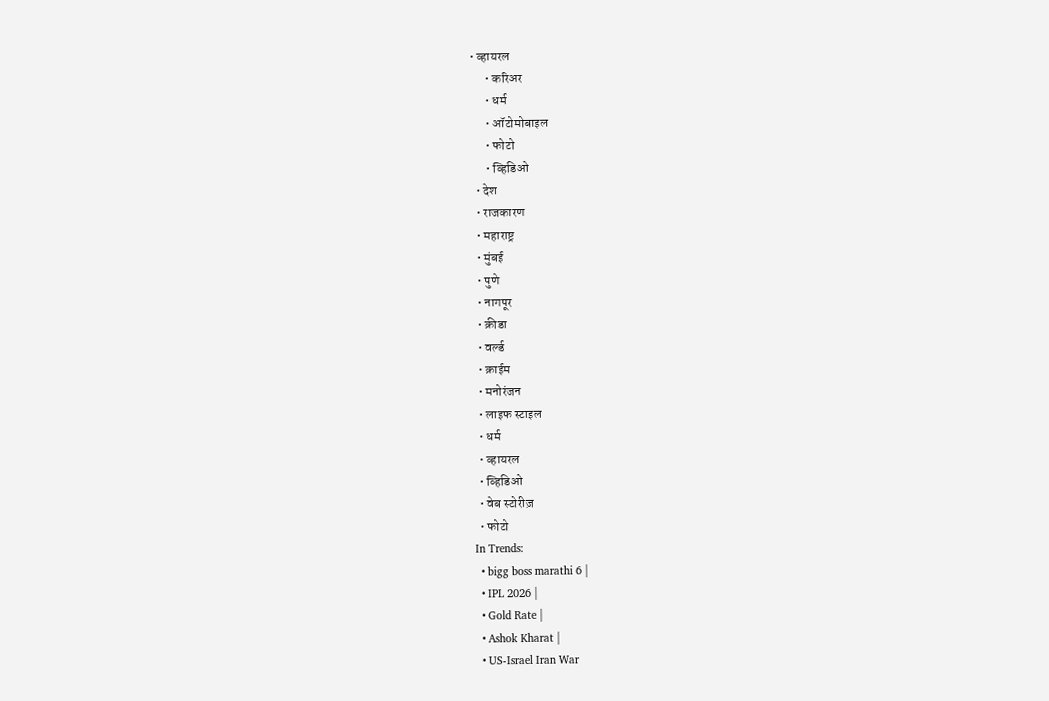• व्हायरल
      • करिअर
      • धर्म
      • ऑटोमोबाइल
      • फोटो
      • व्हिडिओ
  • देश
  • राजकारण
  • महाराष्ट्र
  • मुंबई
  • पुणे
  • नागपूर
  • क्रीडा
  • वर्ल्ड
  • क्राईम
  • मनोरंजन
  • लाइफ स्टाइल
  • धर्म
  • व्हायरल
  • व्हिडिओ
  • वेब स्टोरीज़
  • फोटो
In Trends:
  • bigg boss marathi 6 |
  • IPL 2026 |
  • Gold Rate |
  • Ashok Kharat |
  • US-Israel Iran War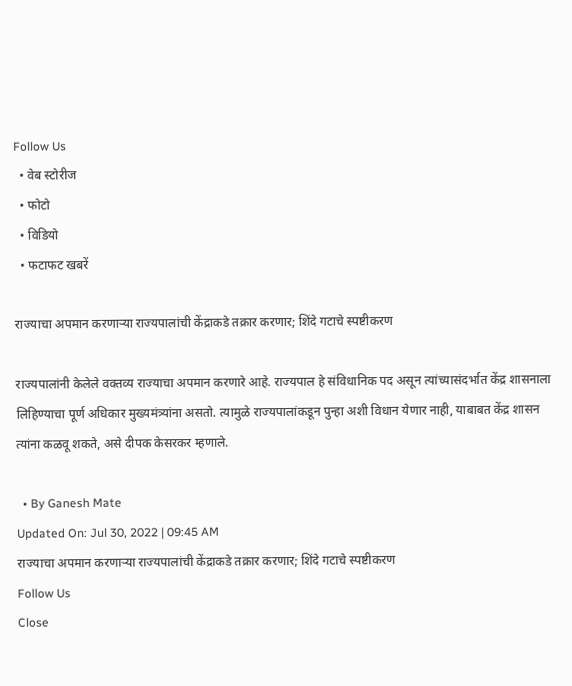Follow Us
  • वेब स्टोरीज
  • फोटो
  • विडियो
  • फटाफट खबरें

राज्याचा अपमान करणाऱ्या राज्यपालांची केंद्राकडे तक्रार करणार; शिंदे गटाचे स्पष्टीकरण

राज्यपालांनी केलेले वक्तव्य राज्याचा अपमान करणारे आहे. राज्यपाल हे संविधानिक पद असून त्यांच्यासंदर्भात केंद्र शासनाला लिहिण्याचा पूर्ण अधिकार मुख्यमंत्र्यांना असतो. त्यामुळे राज्यपालांकडून पुन्हा अशी विधान येणार नाही, याबाबत केंद्र शासन त्यांना कळवू शकते, असे दीपक केसरकर म्हणाले.

  • By Ganesh Mate
Updated On: Jul 30, 2022 | 09:45 AM
राज्याचा अपमान करणाऱ्या राज्यपालांची केंद्राकडे तक्रार करणार; शिंदे गटाचे स्पष्टीकरण
Follow Us
Close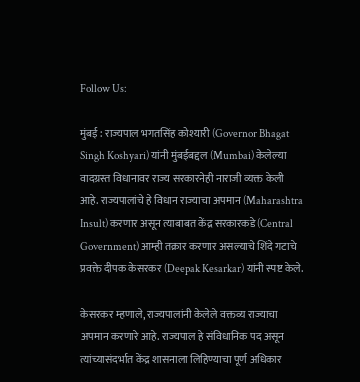Follow Us:

मुंबई : राज्यपाल भगतसिंह कोश्यारी (Governor Bhagat Singh Koshyari) यांनी मुंबईबद्दल (Mumbai) केलेल्या वादग्रस्त विधानावर राज्य सरकारनेही नाराजी व्यक्त केली आहे. राज्यपालांचे हे विधान राज्याचा अपमान (Maharashtra Insult) करणार असून त्याबाबत केंद्र सरकारकडे (Central Government) आम्ही तक्रार करणार असल्याचे शिंदे गटाचे प्रवक्ते दीपक केसरकर (Deepak Kesarkar) यांनी स्पष्ट केले.

केसरकर म्हणाले, राज्यपालांनी केलेले वक्तव्य राज्याचा अपमान करणारे आहे. राज्यपाल हे संविधानिक पद असून त्यांच्यासंदर्भात केंद्र शासनाला लिहिण्याचा पूर्ण अधिकार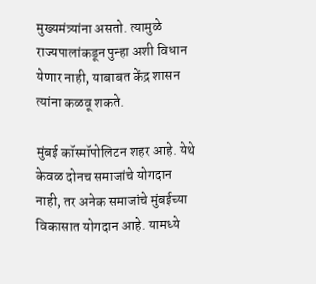मुख्यमंत्र्यांना असतो. त्यामुळे राज्यपालांकडून पुन्हा अशी विधान येणार नाही, याबाबत केंद्र शासन त्यांना कळवू शकते.

मुंबई कॉस्मॉपोलिटन शहर आहे. येथे केवळ दोनच समाजांचे योगदान नाही, तर अनेक समाजांचे मुंबईच्या विकासात योगदान आहे. यामध्ये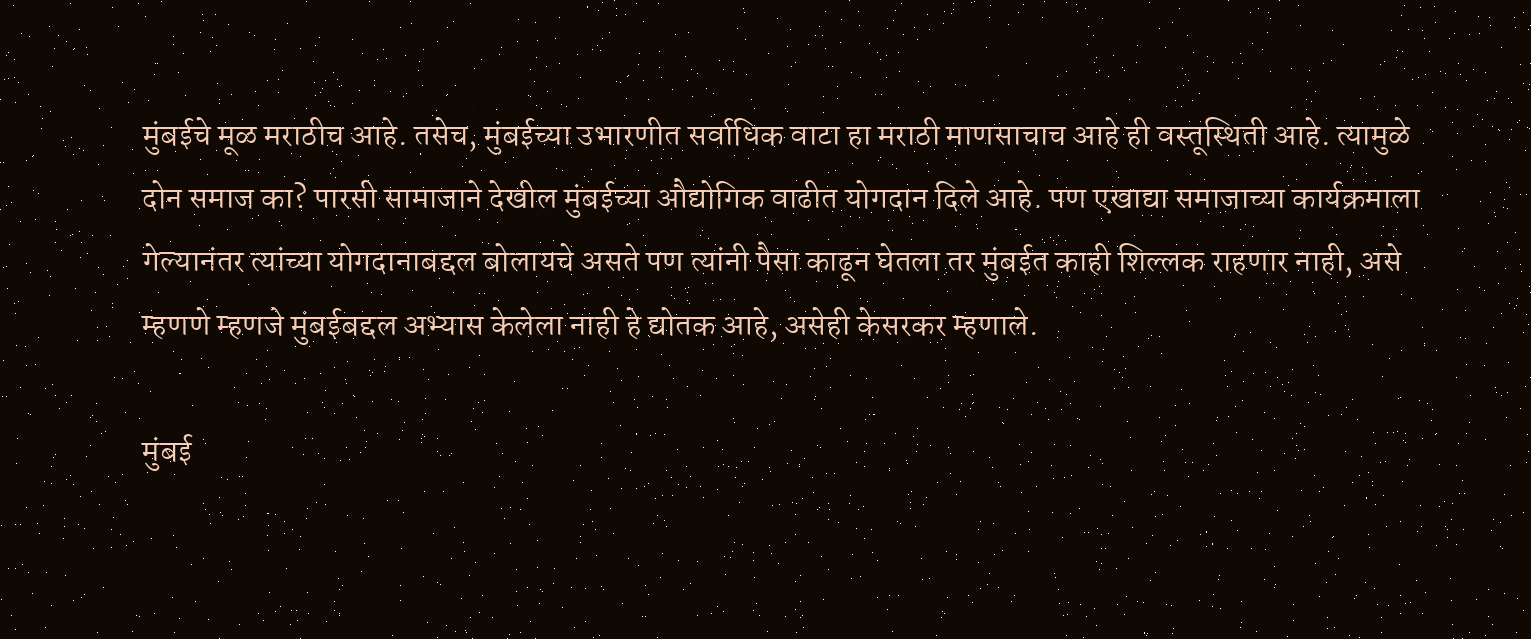मुंबईचे मूळ मराठीच आहे. तसेच, मुंबईच्या उभारणीत सर्वाधिक वाटा हा मराठी माणसाचाच आहे ही वस्तूस्थिती आहे. त्यामुळे दोन समाज का? पारसी सामाजाने देखील मुंबईच्या औद्योगिक वाढीत योगदान दिले आहे. पण एखाद्या समाजाच्या कार्यक्रमाला गेल्यानंतर त्यांच्या योगदानाबद्दल बोलायचे असते पण त्यांनी पैसा काढून घेतला तर मुंबईत काही शिल्लक राहणार नाही, असे म्हणणे म्हणजे मुंबईबद्दल अभ्यास केलेला नाही हे द्योतक आहे, असेही केसरकर म्हणाले.

मुंबई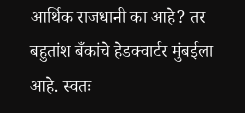आर्थिक राजधानी का आहे? तर बहुतांश बँकांचे हेडक्वार्टर मुंबईला आहे. स्वतः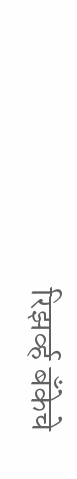रिझर्व्ह बँकेचे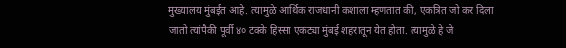मुख्यालय मुंबईत आहे. त्यामुळे आर्थिक राजधानी कशाला म्हणतात की, एकत्रित जो कर दिला जातो त्यांपैकी पूर्वी ४० टक्के हिस्सा एकट्या मुंबई शहरातून येत होता. त्यामुळे हे जे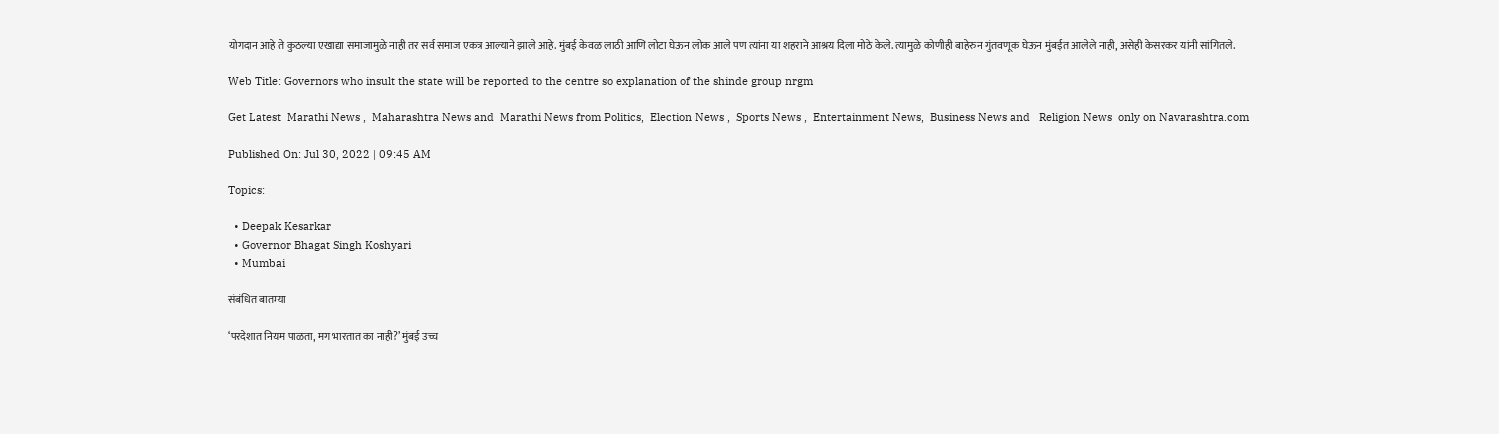योगदान आहे ते कुठल्या एखाद्या समाजामुळे नाही तर सर्व समाज एकत्र आल्याने झाले आहे. मुंबई केवळ लाठी आणि लोटा घेऊन लोक आले पण त्यांना या शहराने आश्रय दिला मोठे केले. त्यामुळे कोणीही बाहेरुन गुंतवणूक घेऊन मुंबईत आलेले नाही, असेही केसरकर यांनी सांगितले.

Web Title: Governors who insult the state will be reported to the centre so explanation of the shinde group nrgm

Get Latest  Marathi News ,  Maharashtra News and  Marathi News from Politics,  Election News ,  Sports News ,  Entertainment News,  Business News and   Religion News  only on Navarashtra.com

Published On: Jul 30, 2022 | 09:45 AM

Topics:

  • Deepak Kesarkar
  • Governor Bhagat Singh Koshyari
  • Mumbai

संबंधित बातम्या

‘परदेशात नियम पाळता, मग भारतात का नाही?’ मुंबई उच्च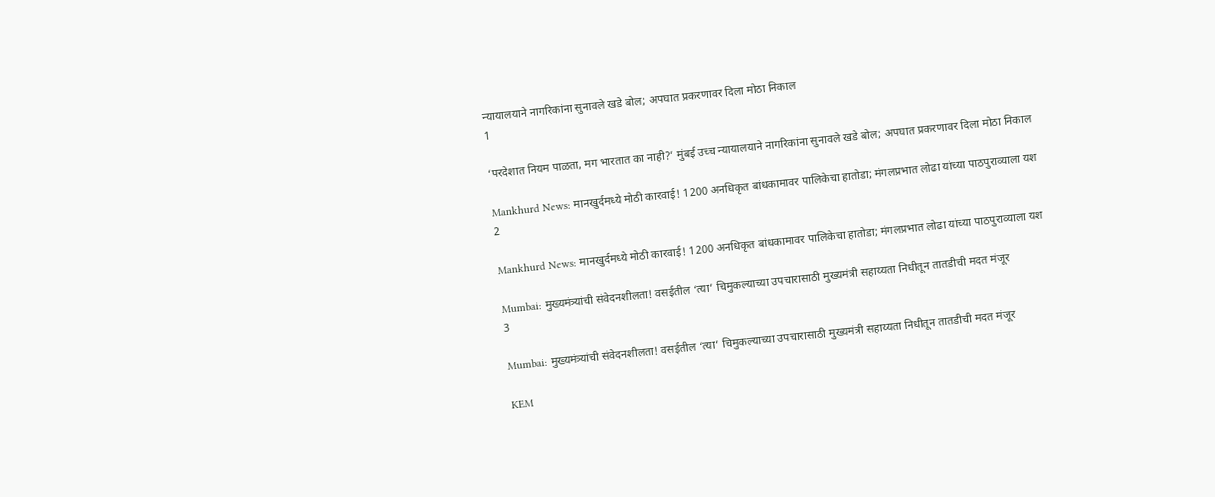न्यायालयाने नागरिकांना सुनावले खडे बोल; अपघात प्रकरणावर दिला मोठा निकाल
1

‘परदेशात नियम पाळता, मग भारतात का नाही?’ मुंबई उच्च न्यायालयाने नागरिकांना सुनावले खडे बोल; अपघात प्रकरणावर दिला मोठा निकाल

Mankhurd News: मानखुर्दमध्ये मोठी कारवाई! 1200 अनधिकृत बांधकामावर पालिकेचा हातोडा; मंगलप्रभात लोढा यांच्या पाठपुराव्याला यश
2

Mankhurd News: मानखुर्दमध्ये मोठी कारवाई! 1200 अनधिकृत बांधकामावर पालिकेचा हातोडा; मंगलप्रभात लोढा यांच्या पाठपुराव्याला यश

Mumbai: मुख्यमंत्र्यांची संवेदनशीलता! वसईतील ‘त्या’ चिमुकल्याच्या उपचारासाठी मुख्यमंत्री सहाय्यता निधीतून तातडीची मदत मंजूर
3

Mumbai: मुख्यमंत्र्यांची संवेदनशीलता! वसईतील ‘त्या’ चिमुकल्याच्या उपचारासाठी मुख्यमंत्री सहाय्यता निधीतून तातडीची मदत मंजूर

KEM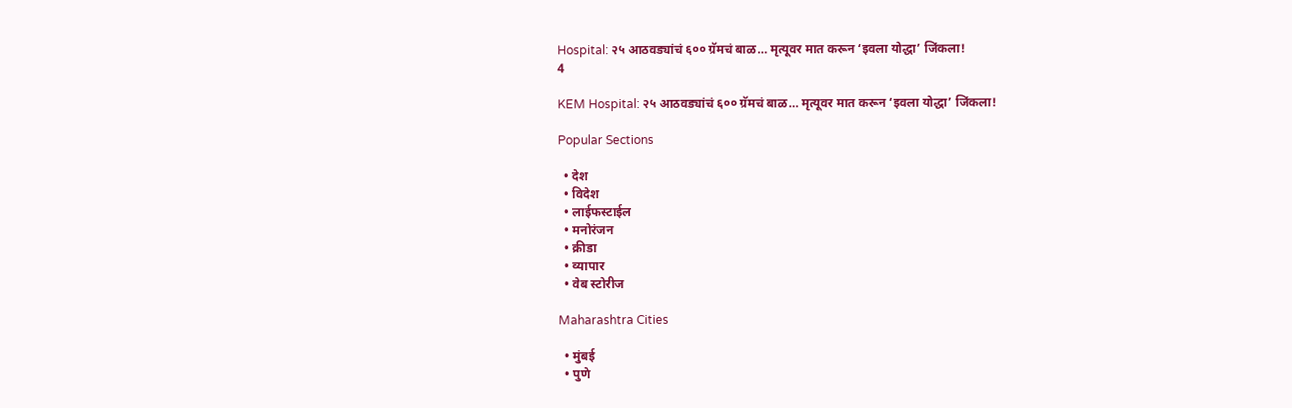Hospital: २५ आठवड्यांचं ६०० ग्रॅमचं बाळ… मृत्यूवर मात करून ‘इवला योद्धा’ जिंकला!
4

KEM Hospital: २५ आठवड्यांचं ६०० ग्रॅमचं बाळ… मृत्यूवर मात करून ‘इवला योद्धा’ जिंकला!

Popular Sections

  • देश
  • विदेश
  • लाईफस्टाईल
  • मनोरंजन
  • क्रीडा
  • व्यापार
  • वेब स्टोरीज

Maharashtra Cities

  • मुंबई
  • पुणे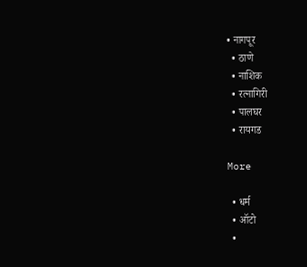• नागपूर
  • ठाणे
  • नाशिक
  • रत्नागिरी
  • पालघर
  • रायगड

More

  • धर्म
  • ऑटो
  •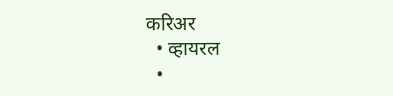करिअर
  • व्हायरल
  •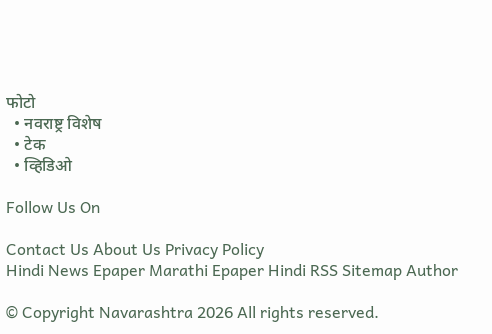फोटो
  • नवराष्ट्र विशेष
  • टेक
  • व्हिडिओ

Follow Us On

Contact Us About Us Privacy Policy
Hindi News Epaper Marathi Epaper Hindi RSS Sitemap Author

© Copyright Navarashtra 2026 All rights reserved.